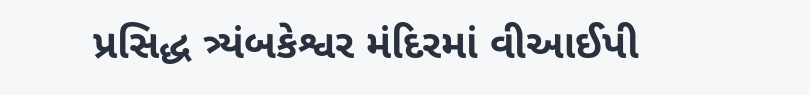પ્રસિદ્ધ ત્ર્યંબકેશ્વર મંદિરમાં વીઆઈપી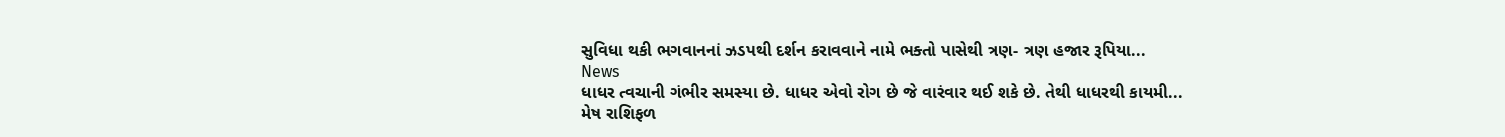સુવિધા થકી ભગવાનનાં ઝડપથી દર્શન કરાવવાને નામે ભક્તો પાસેથી ત્રણ- ત્રણ હજાર રૂપિયા...
News
ધાધર ત્વચાની ગંભીર સમસ્યા છે. ધાધર એવો રોગ છે જે વારંવાર થઈ શકે છે. તેથી ધાધરથી કાયમી...
મેષ રાશિફળ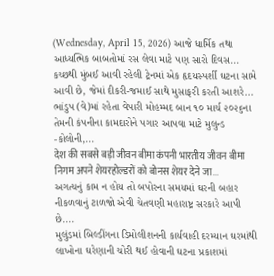(Wednesday, April 15, 2026) આજે ધાર્મિક તથા આધ્યત્મિક બાબતોમાં રસ લેવા માટે પણ સારો દિવસ...
કચ્છથી મુંબઈ આવી રહેલી ટ્રેનમાં એક હૃદયસ્પર્શી ઘટના સામે આવી છે, જેમાં દીકરી-જમાઈ સાથે મુસાફરી કરતી આશરે...
ભાંડુપ (વે)માં રહેતા વેપારી મોહમ્મદ બાન ૧૦ માર્ચ ૨૦૨૬ના તેમની કંપનીના કામદારોને પગાર આપવા માટે મુલુન્ડ -કોલોની,...
देश की सबसे बड़ी जीवन बीमा कंपनी भारतीय जीवन बीमा निगम अपने शेयरहोल्डरों को बोनस शेयर देने जा...
અગત્યનું કામ ન હોય તો બપોરના સમયમાં ઘરની બહાર નીકળવાનું ટાળજો એવી ચેતવણી મહારાષ્ટ્ર સરકારે આપી છે....
મુલુંડમાં બિલ્ડીંગના ડિમોલીશનની કાર્યવાહી દરમ્યાન ઘરમાંથી લાખોના ઘરેણાની ચોરી થઈ હોવાની ઘટના પ્રકાશમાં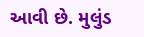આવી છે. મુલુંડ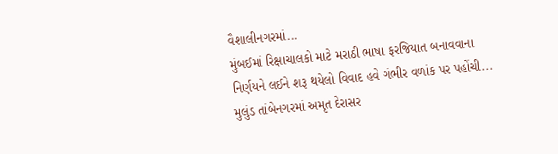વૈશાલીનગરમાં...
મુંબઈમાં રિક્ષાચાલકો માટે મરાઠી ભાષા ફરજિયાત બનાવવાના નિર્ણયને લઈને શરૂ થયેલો વિવાદ હવે ગંભીર વળાંક પર પહોંચી...
મુલુંડ તાંબેનગરમાં અમૃત દેરાસર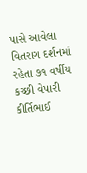પાસે આવેલા વિતરાગ દર્શનમાં રહેતા ૭૧ વર્ષીય કચ્છી વેપારી કીર્તિભાઈ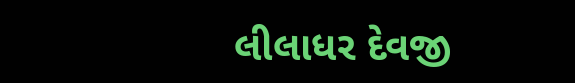લીલાધર દેવજી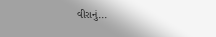વીરાનું...